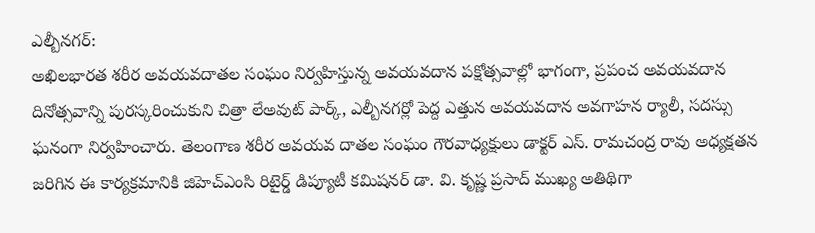ఎల్బీనగర్:
అఖిలభారత శరీర అవయవదాతల సంఘం నిర్వహిస్తున్న అవయవదాన పక్షోత్సవాల్లో భాగంగా, ప్రపంచ అవయవదాన దినోత్సవాన్ని పురస్కరించుకుని చిత్రా లేఅవుట్ పార్క్, ఎల్బీనగర్లో పెద్ద ఎత్తున అవయవదాన అవగాహన ర్యాలీ, సదస్సు ఘనంగా నిర్వహించారు. తెలంగాణ శరీర అవయవ దాతల సంఘం గౌరవాధ్యక్షులు డాక్టర్ ఎస్. రామచంద్ర రావు అధ్యక్షతన జరిగిన ఈ కార్యక్రమానికి జిహెచ్ఎంసి రిటైర్డ్ డిప్యూటీ కమిషనర్ డా. వి. కృష్ణ ప్రసాద్ ముఖ్య అతిథిగా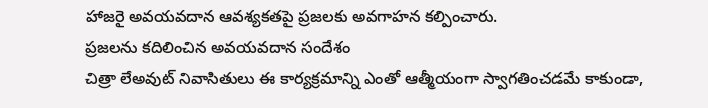హాజరై అవయవదాన ఆవశ్యకతపై ప్రజలకు అవగాహన కల్పించారు.
ప్రజలను కదిలించిన అవయవదాన సందేశం
చిత్రా లేఅవుట్ నివాసితులు ఈ కార్యక్రమాన్ని ఎంతో ఆత్మీయంగా స్వాగతించడమే కాకుండా,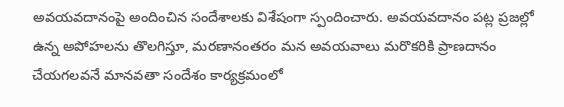అవయవదానంపై అందించిన సందేశాలకు విశేషంగా స్పందించారు. అవయవదానం పట్ల ప్రజల్లో ఉన్న అపోహలను తొలగిస్తూ, మరణానంతరం మన అవయవాలు మరొకరికి ప్రాణదానం చేయగలవనే మానవతా సందేశం కార్యక్రమంలో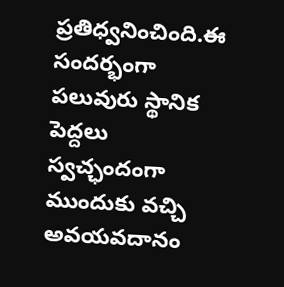ప్రతిధ్వనించింది.ఈ సందర్భంగా పలువురు స్థానిక పెద్దలు స్వచ్ఛందంగా ముందుకు వచ్చి అవయవదానం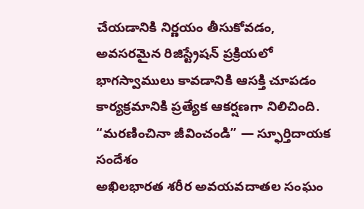చేయడానికి నిర్ణయం తీసుకోవడం, అవసరమైన రిజిస్ట్రేషన్ ప్రక్రియలో భాగస్వాములు కావడానికి ఆసక్తి చూపడం కార్యక్రమానికి ప్రత్యేక ఆకర్షణగా నిలిచింది.
“మరణించినా జీవించండి” — స్ఫూర్తిదాయక సందేశం
అఖిలభారత శరీర అవయవదాతల సంఘం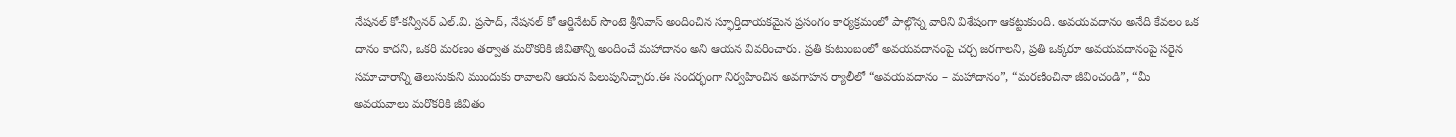నేషనల్ కో-కన్వీనర్ ఎల్.వి. ప్రసాద్, నేషనల్ కో ఆర్డినేటర్ సొంటె శ్రీనివాస్ అందించిన స్ఫూర్తిదాయకమైన ప్రసంగం కార్యక్రమంలో పాల్గొన్న వారిని విశేషంగా ఆకట్టుకుంది. అవయవదానం అనేది కేవలం ఒక దానం కాదని, ఒకరి మరణం తర్వాత మరొకరికి జీవితాన్ని అందించే మహాదానం అని ఆయన వివరించారు. ప్రతి కుటుంబంలో అవయవదానంపై చర్చ జరగాలని, ప్రతి ఒక్కరూ అవయవదానంపై సరైన సమాచారాన్ని తెలుసుకుని ముందుకు రావాలని ఆయన పిలుపునిచ్చారు.ఈ సందర్భంగా నిర్వహించిన అవగాహన ర్యాలీలో “అవయవదానం – మహాదానం”, “మరణించినా జీవించండి”, “మీ అవయవాలు మరొకరికి జీవితం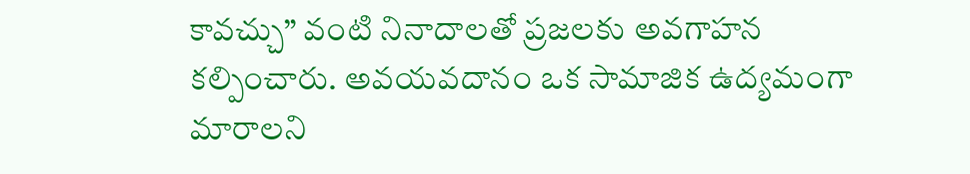కావచ్చు” వంటి నినాదాలతో ప్రజలకు అవగాహన కల్పించారు. అవయవదానం ఒక సామాజిక ఉద్యమంగా మారాలని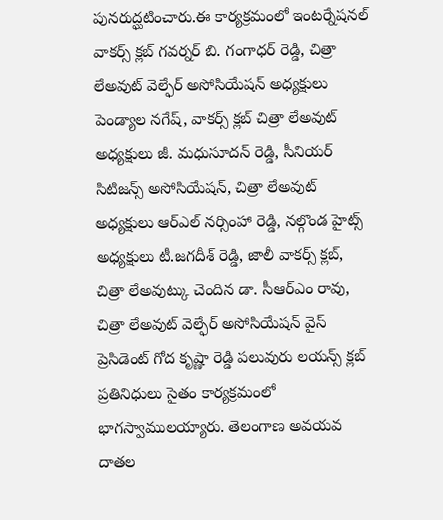పునరుద్ఘటించారు.ఈ కార్యక్రమంలో ఇంటర్నేషనల్ వాకర్స్ క్లబ్ గవర్నర్ బి. గంగాధర్ రెడ్డి, చిత్రా లేఅవుట్ వెల్ఫేర్ అసోసియేషన్ అధ్యక్షులు పెండ్యాల నగేష్, వాకర్స్ క్లబ్ చిత్రా లేఅవుట్ అధ్యక్షులు జీ. మధుసూదన్ రెడ్డి, సీనియర్ సిటిజన్స్ అసోసియేషన్, చిత్రా లేఅవుట్ అధ్యక్షులు ఆర్ఎల్ నర్సింహా రెడ్డి, నల్గొండ హైట్స్ అధ్యక్షులు టీ.జగదీశ్ రెడ్డి, జాలీ వాకర్స్ క్లబ్, చిత్రా లేఅవుట్కు చెందిన డా. సీఆర్ఎం రావు, చిత్రా లేఅవుట్ వెల్ఫేర్ అసోసియేషన్ వైస్ ప్రెసిడెంట్ గోద కృష్ణా రెడ్డి పలువురు లయన్స్ క్లబ్ ప్రతినిధులు సైతం కార్యక్రమంలో భాగస్వాములయ్యారు. తెలంగాణ అవయవ దాతల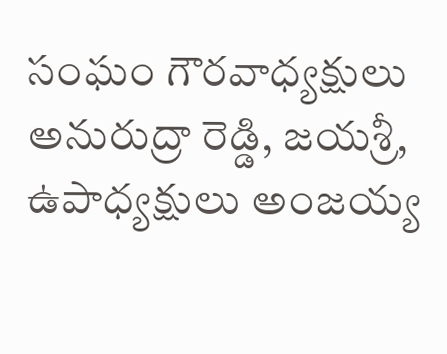సంఘం గౌరవాధ్యక్షులు అనురుద్రా రెడ్డి, జయశ్రీ, ఉపాధ్యక్షులు అంజయ్య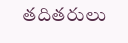తదితరులు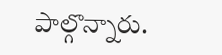పాల్గొన్నారు.